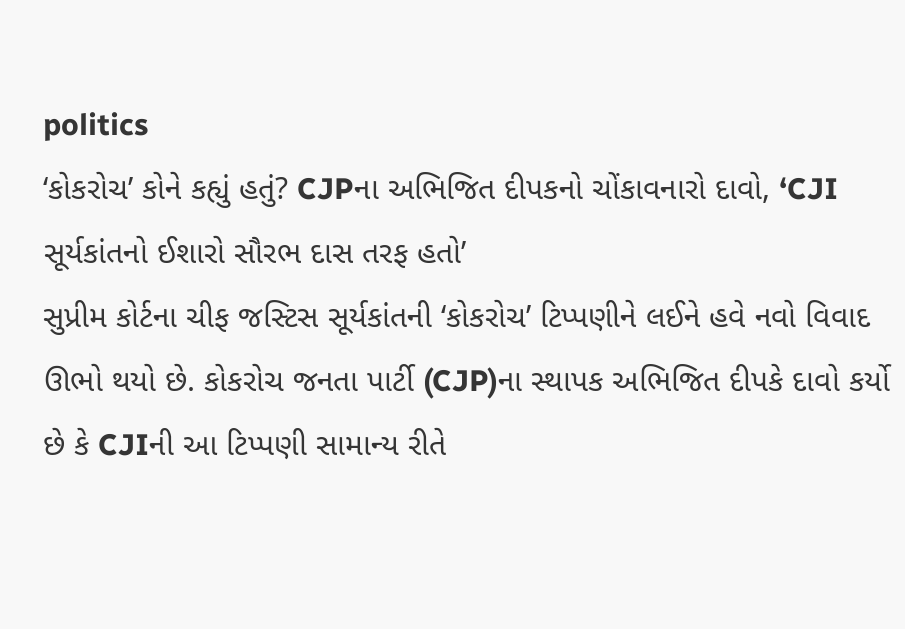politics
‘કોકરોચ’ કોને કહ્યું હતું? CJPના અભિજિત દીપકનો ચોંકાવનારો દાવો, ‘CJI સૂર્યકાંતનો ઈશારો સૌરભ દાસ તરફ હતો’
સુપ્રીમ કોર્ટના ચીફ જસ્ટિસ સૂર્યકાંતની ‘કોકરોચ’ ટિપ્પણીને લઈને હવે નવો વિવાદ ઊભો થયો છે. કોકરોચ જનતા પાર્ટી (CJP)ના સ્થાપક અભિજિત દીપકે દાવો કર્યો છે કે CJIની આ ટિપ્પણી સામાન્ય રીતે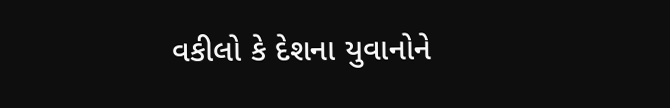વકીલો કે દેશના યુવાનોને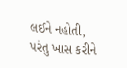લઈને નહોતી, પરંતુ ખાસ કરીને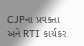CJPના પ્રવક્તા અને RTI કાર્યકર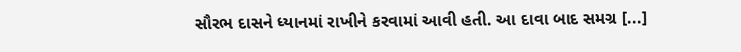સૌરભ દાસને ધ્યાનમાં રાખીને કરવામાં આવી હતી. આ દાવા બાદ સમગ્ર [...]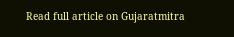Read full article on Gujaratmitra